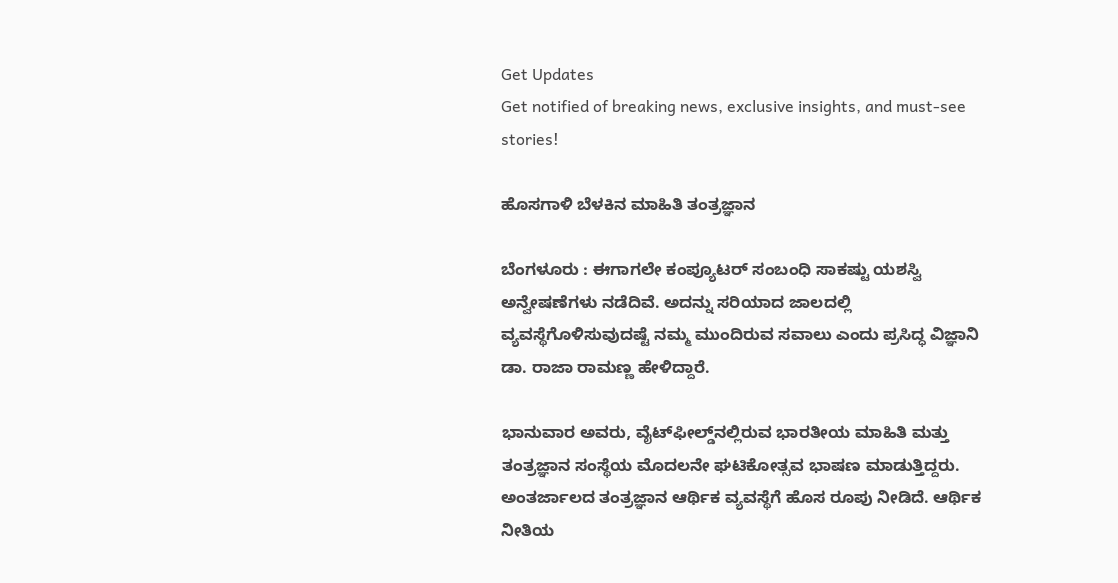Get Updates
Get notified of breaking news, exclusive insights, and must-see stories!

ಹೊಸಗಾಳಿ ಬೆಳಕಿನ ಮಾಹಿತಿ ತಂತ್ರಜ್ಞಾನ

ಬೆಂಗಳೂರು : ಈಗಾಗಲೇ ಕಂಪ್ಯೂಟರ್‌ ಸಂಬಂಧಿ ಸಾಕಷ್ಟು ಯಶಸ್ವಿ ಅನ್ವೇಷಣೆಗಳು ನಡೆದಿವೆ. ಅದನ್ನು ಸರಿಯಾದ ಜಾಲದಲ್ಲಿ ವ್ಯವಸ್ಥೆಗೊಳಿಸುವುದಷ್ಟೆ ನಮ್ಮ ಮುಂದಿರುವ ಸವಾಲು ಎಂದು ಪ್ರಸಿದ್ಧ ವಿಜ್ಞಾನಿ ಡಾ. ರಾಜಾ ರಾಮಣ್ಣ ಹೇಳಿದ್ದಾರೆ.

ಭಾನುವಾರ ಅವರು, ವೈಟ್‌ಫೀಲ್ಡ್‌ನಲ್ಲಿರುವ ಭಾರತೀಯ ಮಾಹಿತಿ ಮತ್ತು ತಂತ್ರಜ್ಞಾನ ಸಂಸ್ಥೆಯ ಮೊದಲನೇ ಘಟಿಕೋತ್ಸವ ಭಾಷಣ ಮಾಡುತ್ತಿದ್ದರು. ಅಂತರ್ಜಾಲದ ತಂತ್ರಜ್ಞಾನ ಆರ್ಥಿಕ ವ್ಯವಸ್ಥೆಗೆ ಹೊಸ ರೂಪು ನೀಡಿದೆ. ಆರ್ಥಿಕ ನೀತಿಯ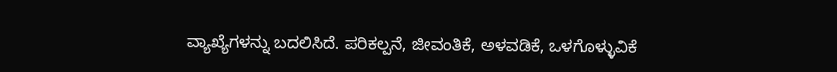ವ್ಯಾಖ್ಯೆಗಳನ್ನು ಬದಲಿಸಿದೆ. ಪರಿಕಲ್ಪನೆ, ಜೀವಂತಿಕೆ, ಅಳವಡಿಕೆ, ಒಳಗೊಳ್ಳುವಿಕೆ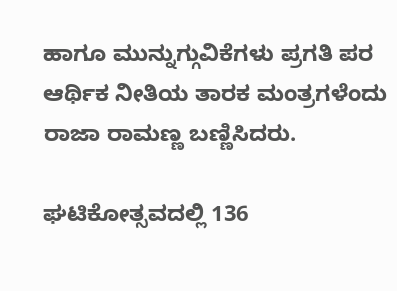ಹಾಗೂ ಮುನ್ನುಗ್ಗುವಿಕೆಗಳು ಪ್ರಗತಿ ಪರ ಆರ್ಥಿಕ ನೀತಿಯ ತಾರಕ ಮಂತ್ರಗಳೆಂದು ರಾಜಾ ರಾಮಣ್ಣ ಬಣ್ಣಿಸಿದರು.

ಘಟಿಕೋತ್ಸವದಲ್ಲಿ 136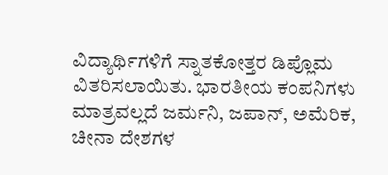ವಿದ್ಯಾರ್ಥಿಗಳಿಗೆ ಸ್ನಾತಕೋತ್ತರ ಡಿಪ್ಲೊಮ ವಿತರಿಸಲಾಯಿತು. ಭಾರತೀಯ ಕಂಪನಿಗಳು ಮಾತ್ರವಲ್ಲದೆ ಜರ್ಮನಿ, ಜಪಾನ್‌, ಅಮೆರಿಕ, ಚೀನಾ ದೇಶಗಳ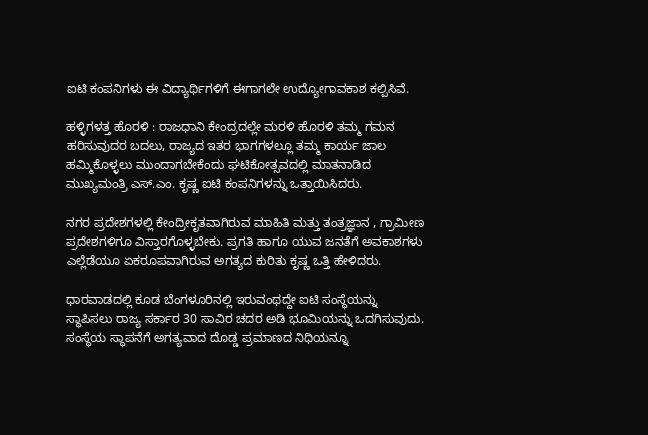ಐಟಿ ಕಂಪನಿಗಳು ಈ ವಿದ್ಯಾರ್ಥಿಗಳಿಗೆ ಈಗಾಗಲೇ ಉದ್ಯೋಗಾವಕಾಶ ಕಲ್ಪಿಸಿವೆ.

ಹಳ್ಳಿಗಳತ್ತ ಹೊರಳಿ : ರಾಜಧಾನಿ ಕೇಂದ್ರದಲ್ಲೇ ಮರಳಿ ಹೊರಳಿ ತಮ್ಮ ಗಮನ ಹರಿಸುವುದರ ಬದಲು, ರಾಜ್ಯದ ಇತರ ಭಾಗಗಳಲ್ಲೂ ತಮ್ಮ ಕಾರ್ಯ ಜಾಲ ಹಮ್ಮಿಕೊಳ್ಳಲು ಮುಂದಾಗಬೇಕೆಂದು ಘಟಿಕೋತ್ಸವದಲ್ಲಿ ಮಾತನಾಡಿದ ಮುಖ್ಯಮಂತ್ರಿ ಎಸ್‌.ಎಂ. ಕೃಷ್ಣ ಐಟಿ ಕಂಪನಿಗಳನ್ನು ಒತ್ತಾಯಿಸಿದರು.

ನಗರ ಪ್ರದೇಶಗಳಲ್ಲಿ ಕೇಂದ್ರೀಕೃತವಾಗಿರುವ ಮಾಹಿತಿ ಮತ್ತು ತಂತ್ರಜ್ಞಾನ , ಗ್ರಾಮೀಣ ಪ್ರದೇಶಗಳಿಗೂ ವಿಸ್ತಾರಗೊಳ್ಳಬೇಕು. ಪ್ರಗತಿ ಹಾಗೂ ಯುವ ಜನತೆಗೆ ಅವಕಾಶಗಳು ಎಲ್ಲೆಡೆಯೂ ಏಕರೂಪವಾಗಿರುವ ಅಗತ್ಯದ ಕುರಿತು ಕೃಷ್ಣ ಒತ್ತಿ ಹೇಳಿದರು.

ಧಾರವಾಡದಲ್ಲಿ ಕೂಡ ಬೆಂಗಳೂರಿನಲ್ಲಿ ಇರುವಂಥದ್ದೇ ಐಟಿ ಸಂಸ್ಥೆಯನ್ನು ಸ್ಥಾಪಿಸಲು ರಾಜ್ಯ ಸರ್ಕಾರ 30 ಸಾವಿರ ಚದರ ಅಡಿ ಭೂಮಿಯನ್ನು ಒದಗಿಸುವುದು. ಸಂಸ್ಥೆಯ ಸ್ಥಾಪನೆಗೆ ಅಗತ್ಯವಾದ ದೊಡ್ಡ ಪ್ರಮಾಣದ ನಿಧಿಯನ್ನೂ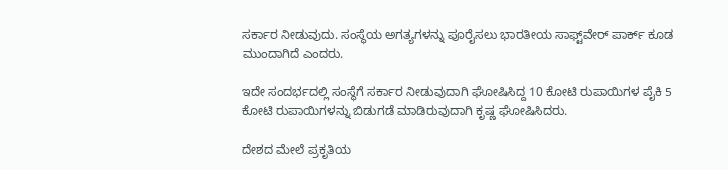ಸರ್ಕಾರ ನೀಡುವುದು. ಸಂಸ್ಥೆಯ ಅಗತ್ಯಗಳನ್ನು ಪೂರೈಸಲು ಭಾರತೀಯ ಸಾಫ್ಟ್‌ವೇರ್‌ ಪಾರ್ಕ್‌ ಕೂಡ ಮುಂದಾಗಿದೆ ಎಂದರು.

ಇದೇ ಸಂದರ್ಭದಲ್ಲಿ ಸಂಸ್ಥೆಗೆ ಸರ್ಕಾರ ನೀಡುವುದಾಗಿ ಘೋಷಿಸಿದ್ದ 10 ಕೋಟಿ ರುಪಾಯಿಗಳ ಪೈಕಿ 5 ಕೋಟಿ ರುಪಾಯಿಗಳನ್ನು ಬಿಡುಗಡೆ ಮಾಡಿರುವುದಾಗಿ ಕೃಷ್ಣ ಘೋಷಿಸಿದರು.

ದೇಶದ ಮೇಲೆ ಪ್ರಕೃತಿಯ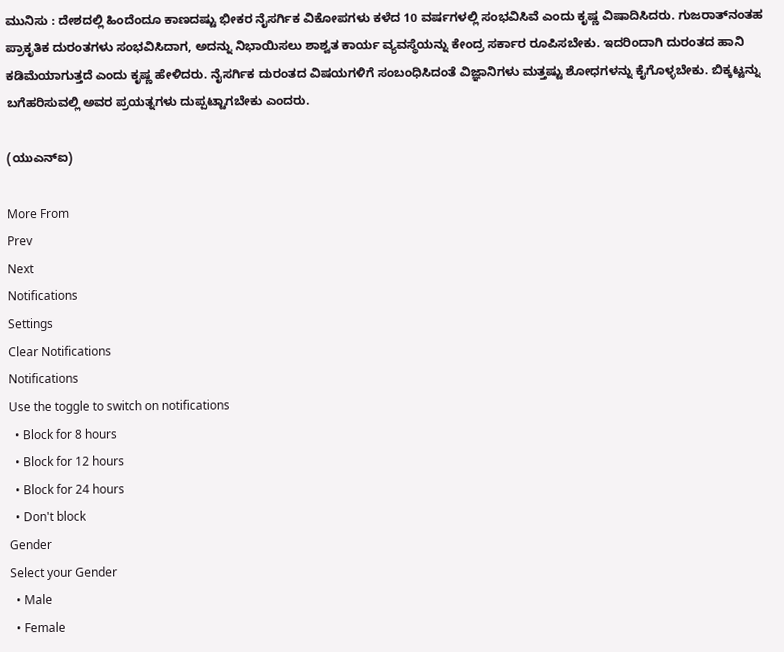ಮುನಿಸು : ದೇಶದಲ್ಲಿ ಹಿಂದೆಂದೂ ಕಾಣದಷ್ಟು ಭೀಕರ ನೈಸರ್ಗಿಕ ವಿಕೋಪಗಳು ಕಳೆದ 10 ವರ್ಷಗಳಲ್ಲಿ ಸಂಭವಿಸಿವೆ ಎಂದು ಕೃಷ್ಣ ವಿಷಾದಿಸಿದರು. ಗುಜರಾತ್‌ನಂತಹ ಪ್ರಾಕೃತಿಕ ದುರಂತಗಳು ಸಂಭವಿಸಿದಾಗ, ಅದನ್ನು ನಿಭಾಯಿಸಲು ಶಾಶ್ವತ ಕಾರ್ಯ ವ್ಯವಸ್ಥೆಯನ್ನು ಕೇಂದ್ರ ಸರ್ಕಾರ ರೂಪಿಸಬೇಕು. ಇದರಿಂದಾಗಿ ದುರಂತದ ಹಾನಿ ಕಡಿಮೆಯಾಗುತ್ತದೆ ಎಂದು ಕೃಷ್ಣ ಹೇಳಿದರು. ನೈಸರ್ಗಿಕ ದುರಂತದ ವಿಷಯಗಳಿಗೆ ಸಂಬಂಧಿಸಿದಂತೆ ವಿಜ್ಞಾನಿಗಳು ಮತ್ತಷ್ಟು ಶೋಧಗಳನ್ನು ಕೈಗೊಳ್ಳಬೇಕು. ಬಿಕ್ಕಟ್ಟನ್ನು ಬಗೆಹರಿಸುವಲ್ಲಿ ಅವರ ಪ್ರಯತ್ನಗಳು ದುಪ್ಪಟ್ಟಾಗಬೇಕು ಎಂದರು.

(ಯುಎನ್‌ಐ)

More From
Prev
Next
Notifications
Settings
Clear Notifications
Notifications
Use the toggle to switch on notifications
  • Block for 8 hours
  • Block for 12 hours
  • Block for 24 hours
  • Don't block
Gender
Select your Gender
  • Male
  • Female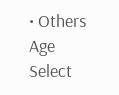• Others
Age
Select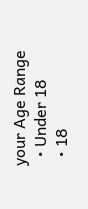your Age Range
  • Under 18
  • 18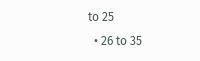to 25
  • 26 to 35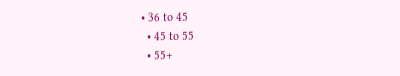• 36 to 45
  • 45 to 55
  • 55+